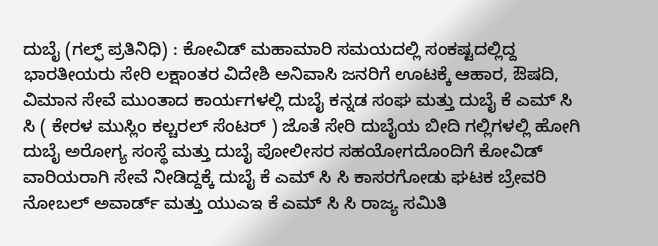ದುಬೈ (ಗಲ್ಫ್ ಪ್ರತಿನಿಧಿ) : ಕೋವಿಡ್ ಮಹಾಮಾರಿ ಸಮಯದಲ್ಲಿ ಸಂಕಷ್ಟದಲ್ಲಿದ್ದ ಭಾರತೀಯರು ಸೇರಿ ಲಕ್ಷಾಂತರ ವಿದೇಶಿ ಅನಿವಾಸಿ ಜನರಿಗೆ ಊಟಕ್ಕೆ ಆಹಾರ, ಔಷದಿ, ವಿಮಾನ ಸೇವೆ ಮುಂತಾದ ಕಾರ್ಯಗಳಲ್ಲಿ ದುಬೈ ಕನ್ನಡ ಸಂಘ ಮತ್ತು ದುಬೈ ಕೆ ಎಮ್ ಸಿ ಸಿ ( ಕೇರಳ ಮುಸ್ಲಿಂ ಕಲ್ಚರಲ್ ಸೆಂಟರ್ ) ಜೊತೆ ಸೇರಿ ದುಬೈಯ ಬೀದಿ ಗಲ್ಲಿಗಳಲ್ಲಿ ಹೋಗಿ ದುಬೈ ಅರೋಗ್ಯ ಸಂಸ್ಥೆ ಮತ್ತು ದುಬೈ ಪೋಲೀಸರ ಸಹಯೋಗದೊಂದಿಗೆ ಕೋವಿಡ್ ವಾರಿಯರಾಗಿ ಸೇವೆ ನೀಡಿದ್ದಕ್ಕೆ ದುಬೈ ಕೆ ಎಮ್ ಸಿ ಸಿ ಕಾಸರಗೋಡು ಘಟಕ ಬ್ರೇವರಿ ನೋಬಲ್ ಅವಾರ್ಡ್ ಮತ್ತು ಯುಎಇ ಕೆ ಎಮ್ ಸಿ ಸಿ ರಾಜ್ಯ ಸಮಿತಿ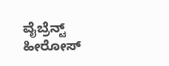ವೈಬ್ರೆನ್ಟ್ ಹೀರೋಸ್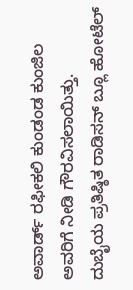ಅವಾರ್ಡ್ ರಫೀಕಲಿ ಕುಂಡಂಡ ಕುಂಜಿಲ ಅವರಿಗೆ ನೀಡಿ ಗೌರವಿಸಲಾಯಿತ್ತು.
ದುಬೈಯ ಪ್ರತಿಷ್ಠಿತ ರಾಡಿಸನ್ ಬ್ಲೂ ಹೋಟೆಲ್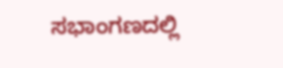ಸಭಾಂಗಣದಲ್ಲಿ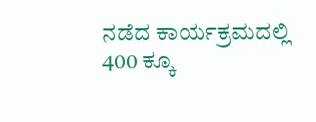ನಡೆದ ಕಾರ್ಯಕ್ರಮದಲ್ಲಿ 400 ಕ್ಕೂ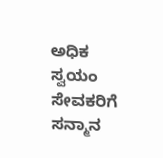ಅಧಿಕ ಸ್ವಯಂ ಸೇವಕರಿಗೆ ಸನ್ಮಾನ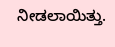ನೀಡಲಾಯಿತ್ತು.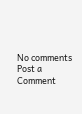No comments
Post a Comment